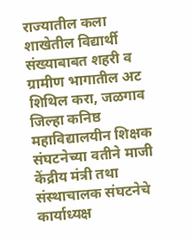राज्यातील कला शाखेतील विद्यार्थी संख्याबाबत शहरी व ग्रामीण भागातील अट शिथिल करा, जळगाव जिल्हा कनिष्ठ महाविद्यालयीन शिक्षक संघटनेच्या वतीने माजी केंद्रीय मंत्री तथा संस्थाचालक संघटनेचे कार्याध्यक्ष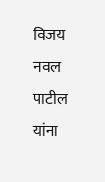विजय नवल पाटील यांना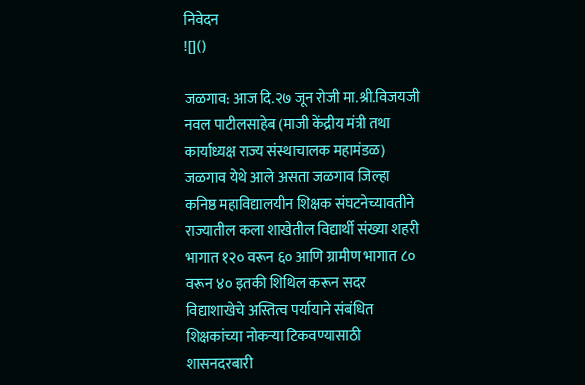निवेदन
![]()

जळगाव: आज दि.२७ जून रोजी मा.श्री.विजयजी नवल पाटीलसाहेब (माजी केंद्रीय मंत्री तथा कार्याध्यक्ष राज्य संस्थाचालक महामंडळ) जळगाव येथे आले असता जळगाव जिल्हा कनिष्ठ महाविद्यालयीन शिक्षक संघटनेच्यावतीने राज्यातील कला शाखेतील विद्यार्थी संख्या शहरी भागात १२० वरून ६० आणि ग्रामीण भागात ८० वरून ४० इतकी शिथिल करून सदर विद्याशाखेचे अस्तित्व पर्यायाने संबंधित शिक्षकांच्या नोकऱ्या टिकवण्यासाठी शासनदरबारी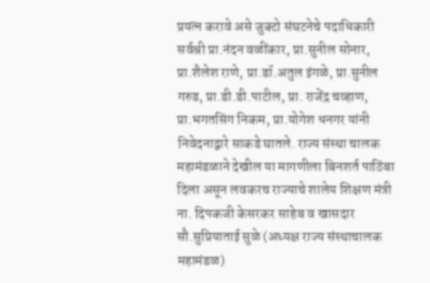प्रयत्न करावे असे जुक्टो संघटनेचे पदाधिकारी सर्वश्री प्रा.नंदन वळींकार, प्रा.सुनील सोनार, प्रा.शैलेश राणे, प्रा.डॉ.अतुल इंगळे, प्रा.सुनील गरुड, प्रा.डी.डी.पाटील, प्रा. राजेंद्र चव्हाण, प्रा.भगतसिंग निकम, प्रा.योगेश धनगर यांनी निवेदनाद्वारे साकडे घातले. राज्य संस्था चालक महामंडळाने देखील या मागणीला बिनशर्त पाठिंबा दिला असून लवकरच राज्याचे शालेय शिक्षण मंत्री ना. दिपकजी केसरकर साहेब व खासदार सौ.सुप्रियाताई सुळे (अध्यक्ष राज्य संस्थाचालक महामंडळ)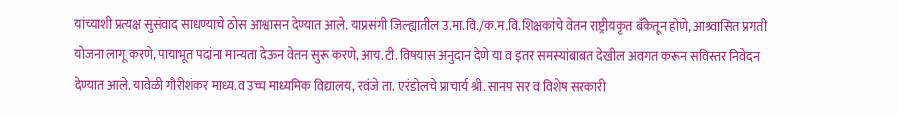यांच्याशी प्रत्यक्ष सुसंवाद साधण्याचे ठोस आश्वासन देण्यात आले. याप्रसंगी जिल्ह्यातील उ.मा.वि./क.म.वि.शिक्षकांचे वेतन राष्ट्रीयकृत बँकेतून होणे, आश्र्वासित प्रगती योजना लागू करणे, पायाभूत पदांना मान्यता देऊन वेतन सुरू करणे, आय.टी. विषयास अनुदान देणे या व इतर समस्यांबाबत देखील अवगत करून सविस्तर निवेदन देण्यात आले. यावेळी गौरीशंकर माध्य.व उच्च माध्यमिक विद्यालय, रवंजे ता. एरंडोलचे प्राचार्य श्री. सानप सर व विशेष सरकारी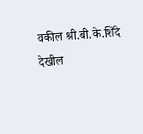वकील श्री.बी.के.शिंदे देखील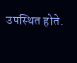उपस्थित होते.